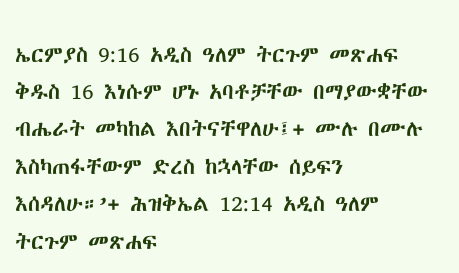ኤርምያስ 9:16 አዲስ ዓለም ትርጉም መጽሐፍ ቅዱስ 16 እነሱም ሆኑ አባቶቻቸው በማያውቋቸው ብሔራት መካከል እበትናቸዋለሁ፤+ ሙሉ በሙሉ እስካጠፋቸውም ድረስ ከኋላቸው ሰይፍን እሰዳለሁ።’+ ሕዝቅኤል 12:14 አዲስ ዓለም ትርጉም መጽሐፍ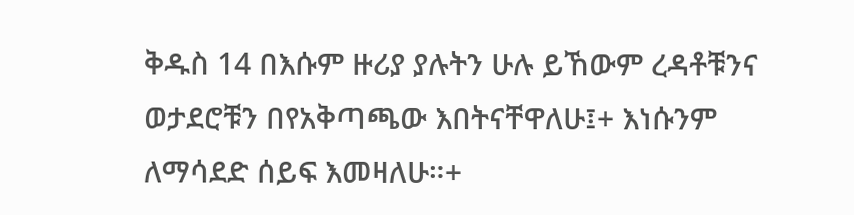ቅዱስ 14 በእሱም ዙሪያ ያሉትን ሁሉ ይኸውም ረዳቶቹንና ወታደሮቹን በየአቅጣጫው እበትናቸዋለሁ፤+ እነሱንም ለማሳደድ ሰይፍ እመዛለሁ።+